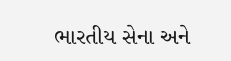ભારતીય સેના અને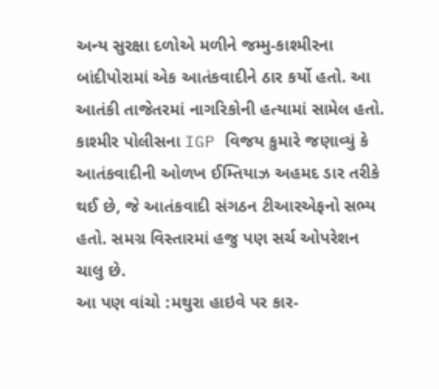અન્ય સુરક્ષા દળોએ મળીને જમ્મુ-કાશ્મીરના બાંદીપોરામાં એક આતંકવાદીને ઠાર કર્યો હતો. આ આતંકી તાજેતરમાં નાગરિકોની હત્યામાં સામેલ હતો. કાશ્મીર પોલીસના IGP વિજય કુમારે જણાવ્યું કે આતંકવાદીની ઓળખ ઈમ્તિયાઝ અહમદ ડાર તરીકે થઈ છે, જે આતંકવાદી સંગઠન ટીઆરએફનો સભ્ય હતો. સમગ્ર વિસ્તારમાં હજુ પણ સર્ચ ઓપરેશન ચાલુ છે.
આ પણ વાંચો :મથુરા હાઇવે પર કાર-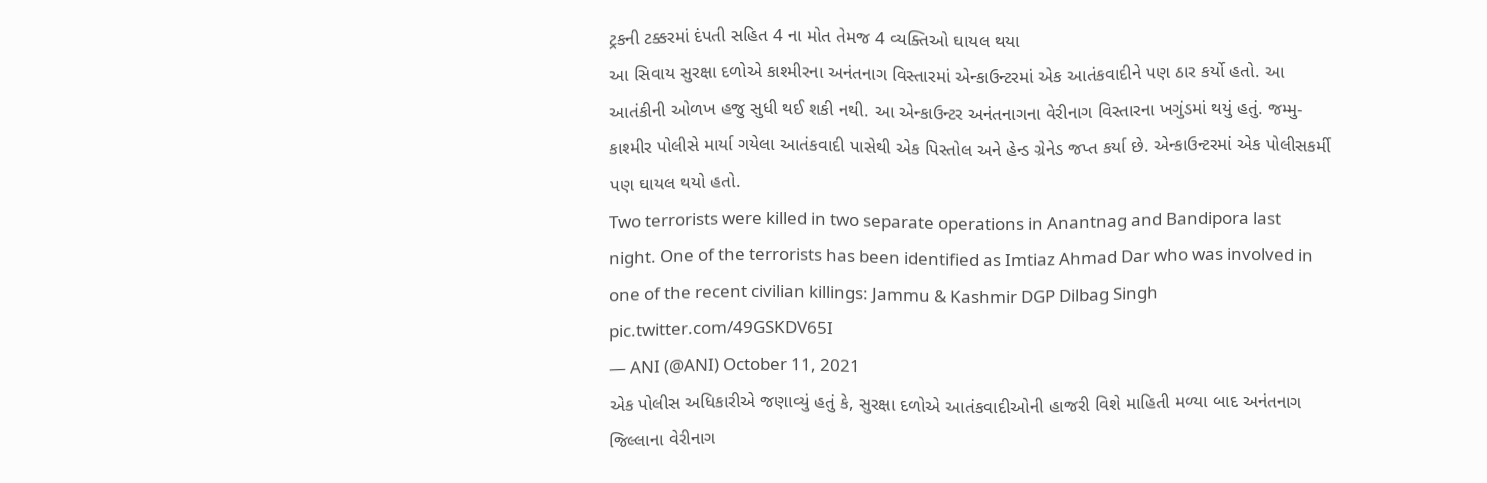ટ્રકની ટક્કરમાં દંપતી સહિત 4 ના મોત તેમજ 4 વ્યક્તિઓ ઘાયલ થયા
આ સિવાય સુરક્ષા દળોએ કાશ્મીરના અનંતનાગ વિસ્તારમાં એન્કાઉન્ટરમાં એક આતંકવાદીને પણ ઠાર કર્યો હતો. આ આતંકીની ઓળખ હજુ સુધી થઈ શકી નથી. આ એન્કાઉન્ટર અનંતનાગના વેરીનાગ વિસ્તારના ખગુંડમાં થયું હતું. જમ્મુ-કાશ્મીર પોલીસે માર્યા ગયેલા આતંકવાદી પાસેથી એક પિસ્તોલ અને હેન્ડ ગ્રેનેડ જપ્ત કર્યા છે. એન્કાઉન્ટરમાં એક પોલીસકર્મી પણ ઘાયલ થયો હતો.
Two terrorists were killed in two separate operations in Anantnag and Bandipora last night. One of the terrorists has been identified as Imtiaz Ahmad Dar who was involved in one of the recent civilian killings: Jammu & Kashmir DGP Dilbag Singh pic.twitter.com/49GSKDV65I
— ANI (@ANI) October 11, 2021
એક પોલીસ અધિકારીએ જણાવ્યું હતું કે, સુરક્ષા દળોએ આતંકવાદીઓની હાજરી વિશે માહિતી મળ્યા બાદ અનંતનાગ જિલ્લાના વેરીનાગ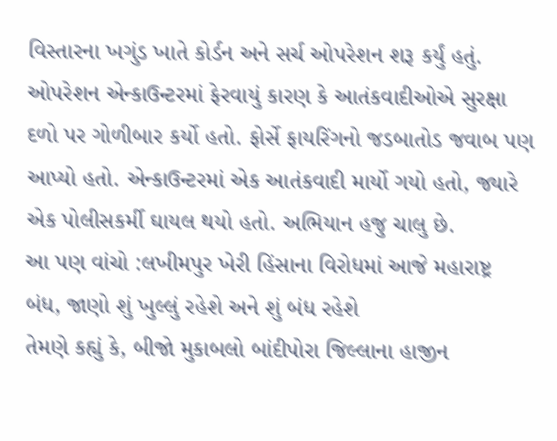વિસ્તારના ખગુંડ ખાતે કોર્ડન અને સર્ચ ઓપરેશન શરૂ કર્યું હતું. ઓપરેશન એન્કાઉન્ટરમાં ફેરવાયું કારણ કે આતંકવાદીઓએ સુરક્ષા દળો પર ગોળીબાર કર્યો હતો. ફોર્સે ફાયરિંગનો જડબાતોડ જવાબ પણ આપ્યો હતો. એન્કાઉન્ટરમાં એક આતંકવાદી માર્યો ગયો હતો, જ્યારે એક પોલીસકર્મી ઘાયલ થયો હતો. અભિયાન હજુ ચાલુ છે.
આ પણ વાંચો :લખીમપુર ખેરી હિંસાના વિરોધમાં આજે મહારાષ્ટ્ર બંધ, જાણો શું ખુલ્લું રહેશે અને શું બંધ રહેશે
તેમણે કહ્યું કે, બીજો મુકાબલો બાંદીપોરા જિલ્લાના હાજીન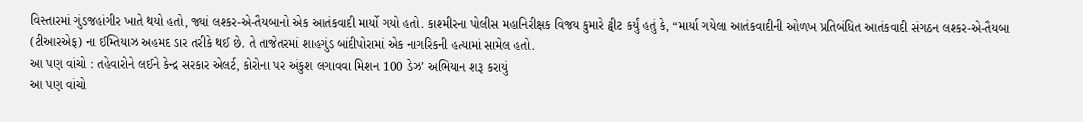વિસ્તારમાં ગુંડજહાંગીર ખાતે થયો હતો, જ્યાં લશ્કર-એ-તૈયબાનો એક આતંકવાદી માર્યો ગયો હતો. કાશ્મીરના પોલીસ મહાનિરીક્ષક વિજય કુમારે ટ્વીટ કર્યું હતું કે, “માર્યા ગયેલા આતંકવાદીની ઓળખ પ્રતિબંધિત આતંકવાદી સંગઠન લશ્કર-એ-તૈયબા (ટીઆરએફ) ના ઈમ્તિયાઝ અહમદ ડાર તરીકે થઈ છે. તે તાજેતરમાં શાહગુંડ બાંદીપોરામાં એક નાગરિકની હત્યામાં સામેલ હતો.
આ પણ વાંચો : તહેવારોને લઈને કેન્દ્ર સરકાર એલર્ટ, કોરોના પર અંકુશ લગાવવા મિશન 100 ડેઝ’ અભિયાન શરૂ કરાયું
આ પણ વાંચો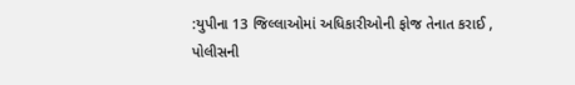:યુપીના 13 જિલ્લાઓમાં અધિકારીઓની ફોજ તેનાત કરાઈ , પોલીસની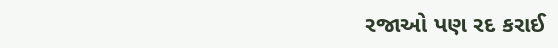રજાઓ પણ રદ કરાઈ